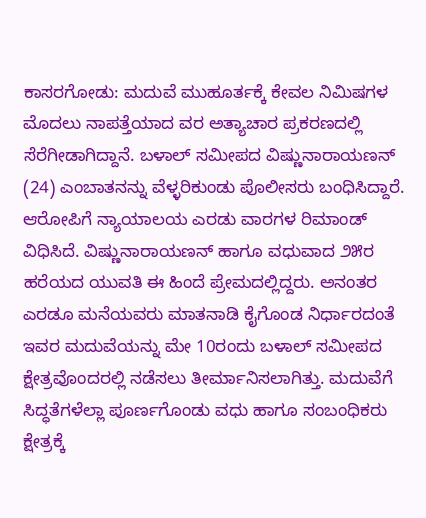ಕಾಸರಗೋಡು: ಮದುವೆ ಮುಹೂರ್ತಕ್ಕೆ ಕೇವಲ ನಿಮಿಷಗಳ ಮೊದಲು ನಾಪತ್ತೆಯಾದ ವರ ಅತ್ಯಾಚಾರ ಪ್ರಕರಣದಲ್ಲಿ ಸೆರೆಗೀಡಾಗಿದ್ದಾನೆ. ಬಳಾಲ್ ಸಮೀಪದ ವಿಷ್ಣುನಾರಾಯಣನ್ (24) ಎಂಬಾತನನ್ನು ವೆಳ್ಳರಿಕುಂಡು ಪೊಲೀಸರು ಬಂಧಿಸಿದ್ದಾರೆ. ಆರೋಪಿಗೆ ನ್ಯಾಯಾಲಯ ಎರಡು ವಾರಗಳ ರಿಮಾಂಡ್ ವಿಧಿಸಿದೆ. ವಿಷ್ಣುನಾರಾಯಣನ್ ಹಾಗೂ ವಧುವಾದ ೨೫ರ ಹರೆಯದ ಯುವತಿ ಈ ಹಿಂದೆ ಪ್ರೇಮದಲ್ಲಿದ್ದರು. ಅನಂತರ ಎರಡೂ ಮನೆಯವರು ಮಾತನಾಡಿ ಕೈಗೊಂಡ ನಿರ್ಧಾರದಂತೆ ಇವರ ಮದುವೆಯನ್ನು ಮೇ 10ರಂದು ಬಳಾಲ್ ಸಮೀಪದ ಕ್ಷೇತ್ರವೊಂದರಲ್ಲಿ ನಡೆಸಲು ತೀರ್ಮಾನಿಸಲಾಗಿತ್ತು. ಮದುವೆಗೆ ಸಿದ್ಧತೆಗಳೆಲ್ಲಾ ಪೂರ್ಣಗೊಂಡು ವಧು ಹಾಗೂ ಸಂಬಂಧಿಕರು ಕ್ಷೇತ್ರಕ್ಕೆ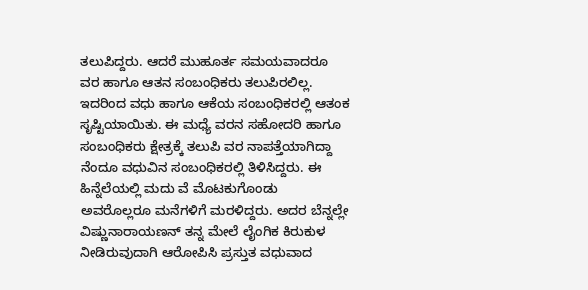ತಲುಪಿದ್ದರು. ಆದರೆ ಮುಹೂರ್ತ ಸಮಯವಾದರೂ ವರ ಹಾಗೂ ಆತನ ಸಂಬಂಧಿಕರು ತಲುಪಿರಲಿಲ್ಲ. ಇದರಿಂದ ವಧು ಹಾಗೂ ಆಕೆಯ ಸಂಬಂಧಿಕರಲ್ಲಿ ಆತಂಕ ಸೃಷ್ಟಿಯಾಯಿತು. ಈ ಮಧ್ಯೆ ವರನ ಸಹೋದರಿ ಹಾಗೂ ಸಂಬಂಧಿಕರು ಕ್ಷೇತ್ರಕ್ಕೆ ತಲುಪಿ ವರ ನಾಪತ್ತೆಯಾಗಿದ್ದಾ ನೆಂದೂ ವಧುವಿನ ಸಂಬಂಧಿಕರಲ್ಲಿ ತಿಳಿಸಿದ್ದರು. ಈ ಹಿನ್ನೆಲೆಯಲ್ಲಿ ಮದು ವೆ ಮೊಟಕುಗೊಂಡು ಅವರೊಲ್ಲರೂ ಮನೆಗಳಿಗೆ ಮರಳಿದ್ದರು. ಅದರ ಬೆನ್ನಲ್ಲೇ ವಿಷ್ಣುನಾರಾಯಣನ್ ತನ್ನ ಮೇಲೆ ಲೈಂಗಿಕ ಕಿರುಕುಳ ನೀಡಿರುವುದಾಗಿ ಆರೋಪಿಸಿ ಪ್ರಸ್ತುತ ವಧುವಾದ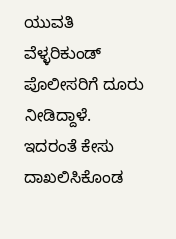ಯುವತಿ ವೆಳ್ಳರಿಕುಂಡ್ ಪೊಲೀಸರಿಗೆ ದೂರು ನೀಡಿದ್ದಾಳೆ. ಇದರಂತೆ ಕೇಸು ದಾಖಲಿಸಿಕೊಂಡ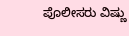ಪೊಲೀಸರು ವಿಷ್ಣು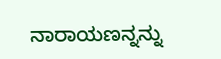ನಾರಾಯಣನ್ನನ್ನು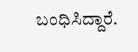ಬಂಧಿಸಿದ್ದಾರೆ.